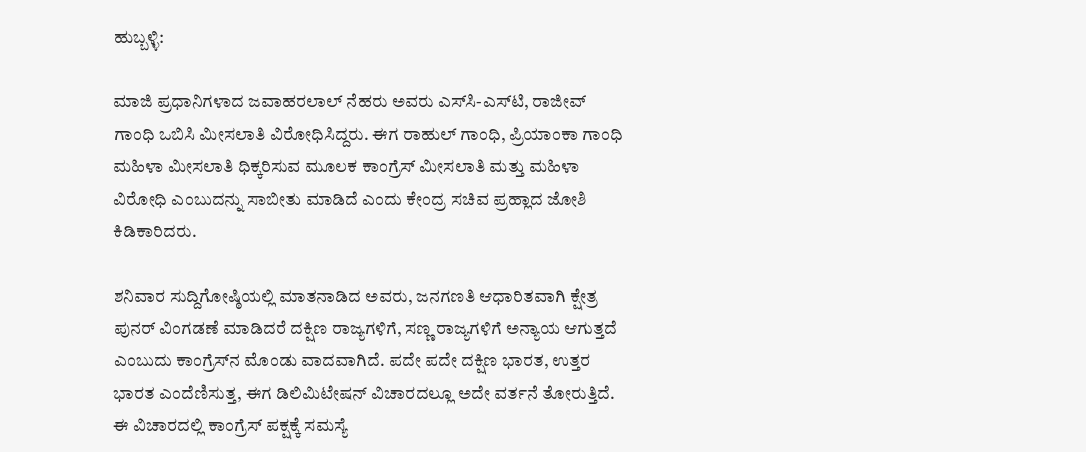ಹುಬ್ಬಳ್ಳಿ:

ಮಾಜಿ ಪ್ರಧಾನಿಗಳಾದ ಜವಾಹರಲಾಲ್‌ ನೆಹರು ಅವರು ಎಸ್‌ಸಿ-ಎಸ್‌ಟಿ, ರಾಜೀವ್ ಗಾಂಧಿ ಒಬಿಸಿ ಮೀಸಲಾತಿ ವಿರೋಧಿಸಿದ್ದರು. ಈಗ ರಾಹುಲ್ ಗಾಂಧಿ, ಪ್ರಿಯಾಂಕಾ ಗಾಂಧಿ ಮಹಿಳಾ ಮೀಸಲಾತಿ ಧಿಕ್ಕರಿಸುವ ಮೂಲಕ ಕಾಂಗ್ರೆಸ್ ಮೀಸಲಾತಿ ಮತ್ತು ಮಹಿಳಾ ವಿರೋಧಿ ಎಂಬುದನ್ನು ಸಾಬೀತು ಮಾಡಿದೆ ಎಂದು ಕೇಂದ್ರ ಸಚಿವ ಪ್ರಹ್ಲಾದ ಜೋಶಿ ಕಿಡಿಕಾರಿದರು.

ಶನಿವಾರ ಸುದ್ದಿಗೋಷ್ಠಿಯಲ್ಲಿ ಮಾತನಾಡಿದ ಅವರು, ಜನಗಣತಿ ಆಧಾರಿತವಾಗಿ ಕ್ಷೇತ್ರ ಪುನರ್‌ ವಿಂಗಡಣೆ ಮಾಡಿದರೆ ದಕ್ಷಿಣ ರಾಜ್ಯಗಳಿಗೆ, ಸಣ್ಣ ರಾಜ್ಯಗಳಿಗೆ ಅನ್ಯಾಯ ಆಗುತ್ತದೆ ಎಂಬುದು ಕಾಂಗ್ರೆಸ್‌ನ ಮೊಂಡು ವಾದವಾಗಿದೆ. ಪದೇ ಪದೇ ದಕ್ಷಿಣ ಭಾರತ, ಉತ್ತರ ಭಾರತ ಎಂದೆಣಿಸುತ್ತ, ಈಗ ಡಿಲಿಮಿಟೇಷನ್ ವಿಚಾರದಲ್ಲೂ ಅದೇ ವರ್ತನೆ ತೋರುತ್ತಿದೆ. ಈ ವಿಚಾರದಲ್ಲಿ ಕಾಂಗ್ರೆಸ್ ಪಕ್ಷಕ್ಕೆ ಸಮಸ್ಯೆ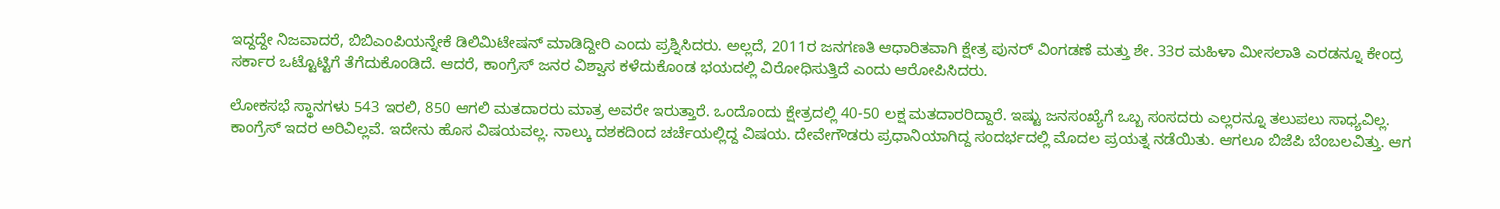ಇದ್ದದ್ದೇ ನಿಜವಾದರೆ, ಬಿಬಿಎಂಪಿಯನ್ನೇಕೆ ಡಿಲಿಮಿಟೇಷನ್ ಮಾಡಿದ್ದೀರಿ ಎಂದು ಪ್ರಶ್ನಿಸಿದರು. ಅಲ್ಲದೆ, 2011ರ ಜನಗಣತಿ ಆಧಾರಿತವಾಗಿ ಕ್ಷೇತ್ರ ಪುನರ್‌ ವಿಂಗಡಣೆ ಮತ್ತು ಶೇ. 33ರ ಮಹಿಳಾ ಮೀಸಲಾತಿ ಎರಡನ್ನೂ ಕೇಂದ್ರ ಸರ್ಕಾರ ಒಟ್ಟೊಟ್ಟಿಗೆ ತೆಗೆದುಕೊಂಡಿದೆ. ಆದರೆ, ಕಾಂಗ್ರೆಸ್ ಜನರ ವಿಶ್ವಾಸ ಕಳೆದುಕೊಂಡ ಭಯದಲ್ಲಿ ವಿರೋಧಿಸುತ್ತಿದೆ ಎಂದು ಆರೋಪಿಸಿದರು.

ಲೋಕಸಭೆ ಸ್ಥಾನಗಳು 543 ಇರಲಿ, 850 ಆಗಲಿ ಮತದಾರರು ಮಾತ್ರ ಅವರೇ ಇರುತ್ತಾರೆ. ಒಂದೊಂದು ಕ್ಷೇತ್ರದಲ್ಲಿ 40-50 ಲಕ್ಷ ಮತದಾರರಿದ್ದಾರೆ. ಇಷ್ಟು ಜನಸಂಖ್ಯೆಗೆ ಒಬ್ಬ ಸಂಸದರು ಎಲ್ಲರನ್ನೂ ತಲುಪಲು ಸಾಧ್ಯವಿಲ್ಲ. ಕಾಂಗ್ರೆಸ್ ಇದರ ಅರಿವಿಲ್ಲವೆ. ಇದೇನು ಹೊಸ ವಿಷಯವಲ್ಲ. ನಾಲ್ಕು ದಶಕದಿಂದ ಚರ್ಚೆಯಲ್ಲಿದ್ದ ವಿಷಯ. ದೇವೇಗೌಡರು ಪ್ರಧಾನಿಯಾಗಿದ್ದ ಸಂದರ್ಭದಲ್ಲಿ ಮೊದಲ ಪ್ರಯತ್ನ ನಡೆಯಿತು. ಆಗಲೂ ಬಿಜೆಪಿ ಬೆಂಬಲವಿತ್ತು. ಆಗ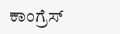ಕಾಂಗ್ರೆಸ್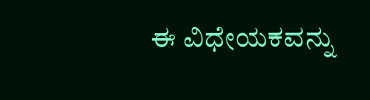ಈ ವಿಧೇಯಕವನ್ನು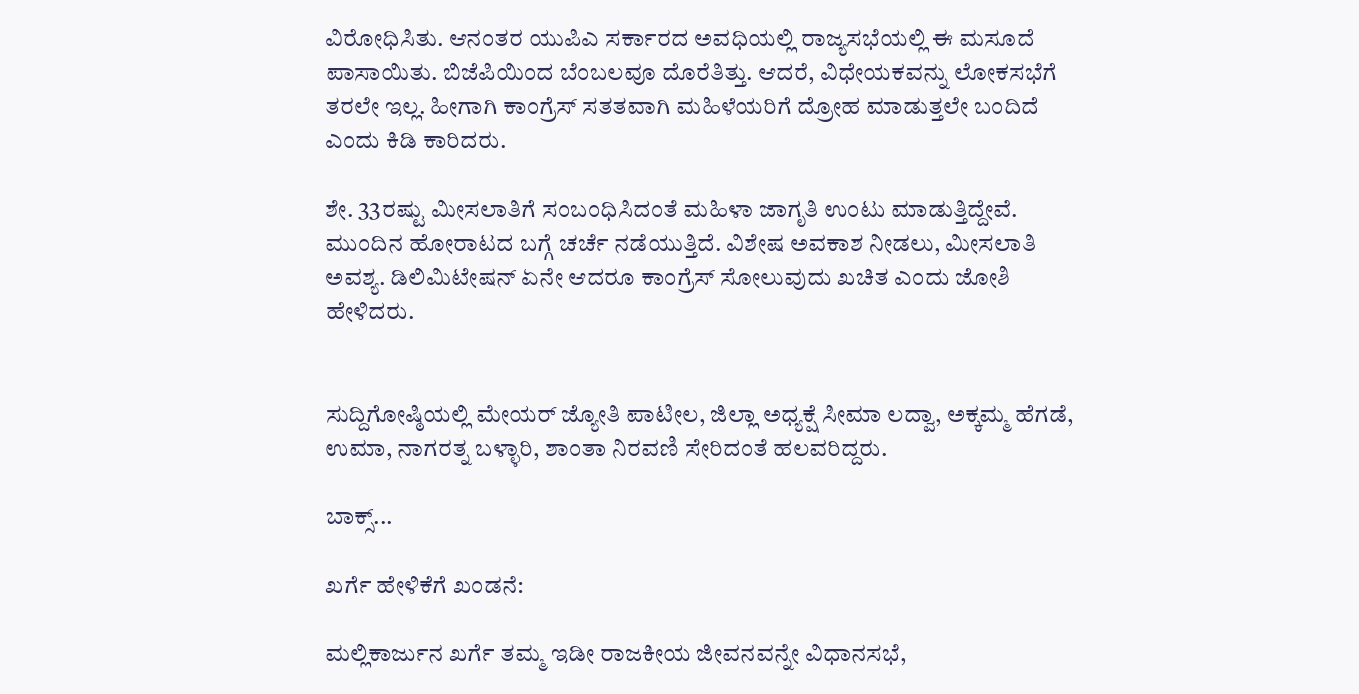ವಿರೋಧಿಸಿತು. ಆನಂತರ ಯುಪಿಎ ಸರ್ಕಾರದ ಅವಧಿಯಲ್ಲಿ ರಾಜ್ಯಸಭೆಯಲ್ಲಿ ಈ ಮಸೂದೆ ಪಾಸಾಯಿತು. ಬಿಜೆಪಿಯಿಂದ ಬೆಂಬಲವೂ ದೊರೆತಿತ್ತು. ಆದರೆ, ವಿಧೇಯಕವನ್ನು ಲೋಕಸಭೆಗೆ ತರಲೇ ಇಲ್ಲ. ಹೀಗಾಗಿ ಕಾಂಗ್ರೆಸ್ ಸತತವಾಗಿ ಮಹಿಳೆಯರಿಗೆ ದ್ರೋಹ ಮಾಡುತ್ತಲೇ ಬಂದಿದೆ ಎಂದು ಕಿಡಿ ಕಾರಿದರು.

ಶೇ. 33ರಷ್ಟು ಮೀಸಲಾತಿಗೆ ಸಂಬಂಧಿಸಿದಂತೆ ಮಹಿಳಾ ಜಾಗೃತಿ ಉಂಟು ಮಾಡುತ್ತಿದ್ದೇವೆ. ಮುಂದಿನ ಹೋರಾಟದ ಬಗ್ಗೆ ಚರ್ಚೆ ನಡೆಯುತ್ತಿದೆ. ವಿಶೇಷ ಅವಕಾಶ ನೀಡಲು, ಮೀಸಲಾತಿ ಅವಶ್ಯ. ಡಿಲಿಮಿಟೇಷನ್ ಏನೇ ಆದರೂ ಕಾಂಗ್ರೆಸ್ ಸೋಲುವುದು ಖಚಿತ ಎಂದು ಜೋಶಿ ಹೇಳಿದರು.


ಸುದ್ದಿಗೋಷ್ಠಿಯಲ್ಲಿ ಮೇಯರ್ ಜ್ಯೋತಿ ಪಾಟೀಲ, ಜಿಲ್ಲಾ ಅಧ್ಯಕ್ಷೆ ಸೀಮಾ ಲದ್ವಾ, ಅಕ್ಕಮ್ಮ ಹೆಗಡೆ, ಉಮಾ, ನಾಗರತ್ನ ಬಳ್ಳಾರಿ, ಶಾಂತಾ ನಿರವಣಿ ಸೇರಿದಂತೆ ಹಲವರಿದ್ದರು.

ಬಾಕ್ಸ್...

ಖರ್ಗೆ ಹೇಳಿಕೆಗೆ ಖಂಡನೆ:

ಮಲ್ಲಿಕಾರ್ಜುನ ಖರ್ಗೆ ತಮ್ಮ ಇಡೀ ರಾಜಕೀಯ ಜೀವನವನ್ನೇ ವಿಧಾನಸಭೆ,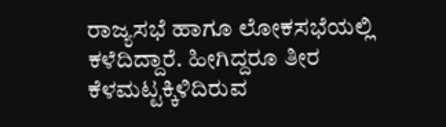ರಾಜ್ಯಸಭೆ ಹಾಗೂ ಲೋಕಸಭೆಯಲ್ಲಿ ಕಳೆದಿದ್ದಾರೆ. ಹೀಗಿದ್ದರೂ ತೀರ ಕೆಳಮಟ್ಟಕ್ಕಿಳಿದಿರುವ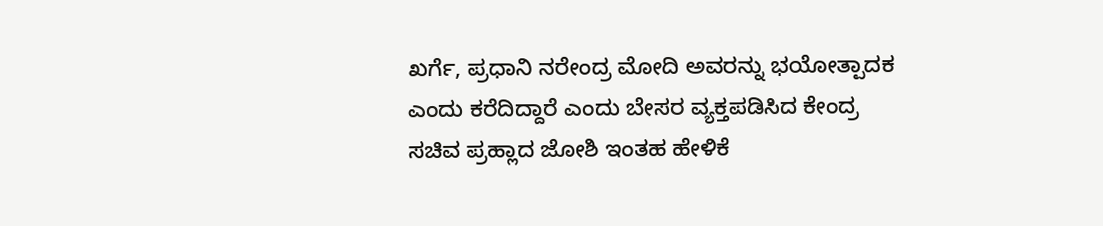ಖರ್ಗೆ, ಪ್ರಧಾನಿ ನರೇಂದ್ರ ಮೋದಿ ಅವರನ್ನು ಭಯೋತ್ಪಾದಕ ಎಂದು ಕರೆದಿದ್ದಾರೆ ಎಂದು ಬೇಸರ ವ್ಯಕ್ತಪಡಿಸಿದ ಕೇಂದ್ರ ಸಚಿವ ಪ್ರಹ್ಲಾದ ಜೋಶಿ ಇಂತಹ ಹೇಳಿಕೆ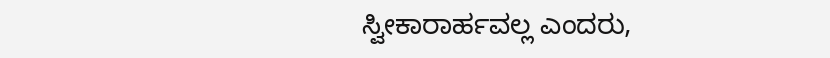ಸ್ವೀಕಾರಾರ್ಹವಲ್ಲ ಎಂದರು,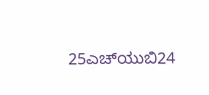25ಎಚ್‌ಯುಬಿ24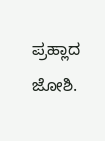ಪ್ರಹ್ಲಾದ ಜೋಶಿ.